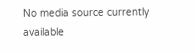No media source currently available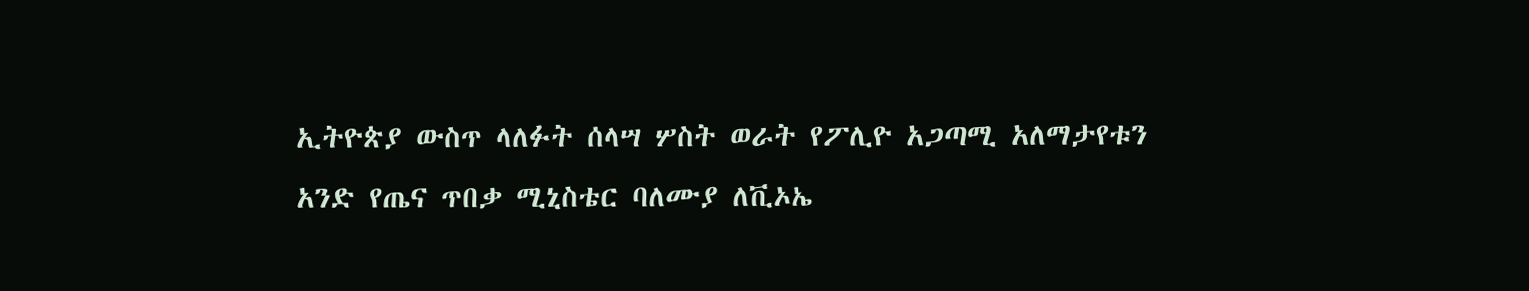ኢትዮጵያ ውስጥ ላለፉት ሰላሣ ሦስት ወራት የፖሊዮ አጋጣሚ አለማታየቱን አንድ የጤና ጥበቃ ሚኒስቴር ባለሙያ ለቪኦኤ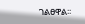ገልፀዋል፡፡